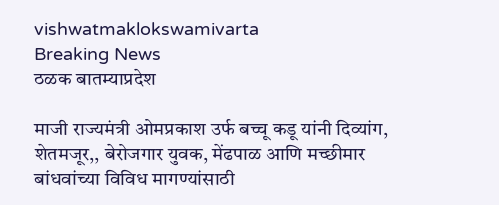vishwatmaklokswamivarta
Breaking News
ठळक बातम्याप्रदेश

माजी राज्यमंत्री ओमप्रकाश उर्फ बच्चू कडू यांनी दिव्यांग,  शेतमजूर,, बेरोजगार युवक, मेंढपाळ आणि मच्छीमार बांधवांच्या विविध मागण्यांसाठी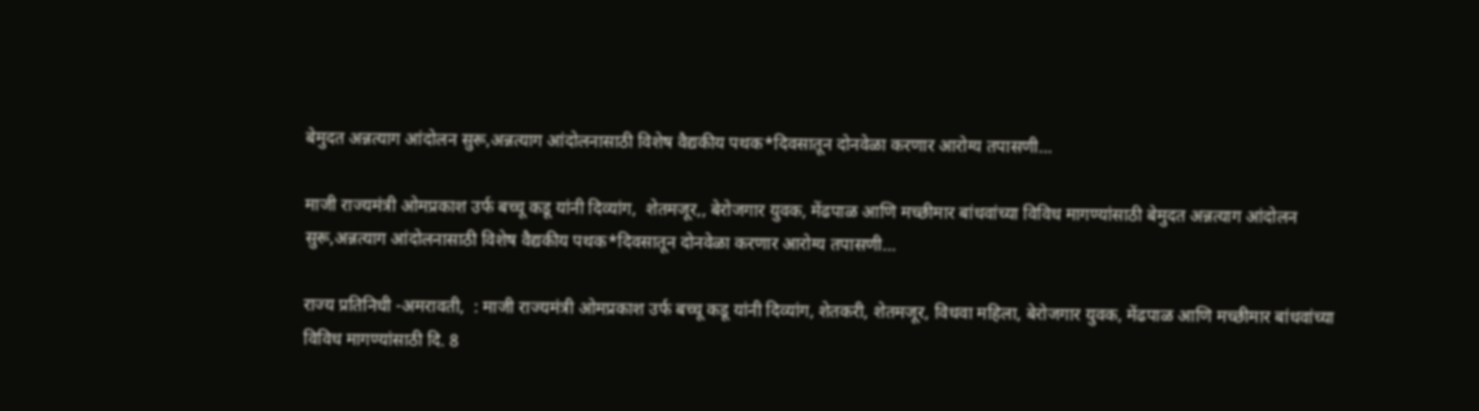बेमुदत अन्नत्याग आंदोलन सुरू,अन्नत्याग आंदोलनासाठी विशेष वैद्यकीय पथक*दिवसातून दोनवेळा करणार आरोग्य तपासणी…

माजी राज्यमंत्री ओमप्रकाश उर्फ बच्चू कडू यांनी दिव्यांग,  शेतमजूर,, बेरोजगार युवक, मेंढपाळ आणि मच्छीमार बांधवांच्या विविध मागण्यांसाठी बेमुदत अन्नत्याग आंदोलन सुरू,अन्नत्याग आंदोलनासाठी विशेष वैद्यकीय पथक*दिवसातून दोनवेळा करणार आरोग्य तपासणी…

राज्य प्रतिनिधी -अमरावती,  : माजी राज्यमंत्री ओमप्रकाश उर्फ बच्चू कडू यांनी दिव्यांग, शेतकरी, शेतमजूर, विधवा महिला, बेरोजगार युवक, मेंढपाळ आणि मच्छीमार बांधवांच्या विविध मागण्यांसाठी दि. 8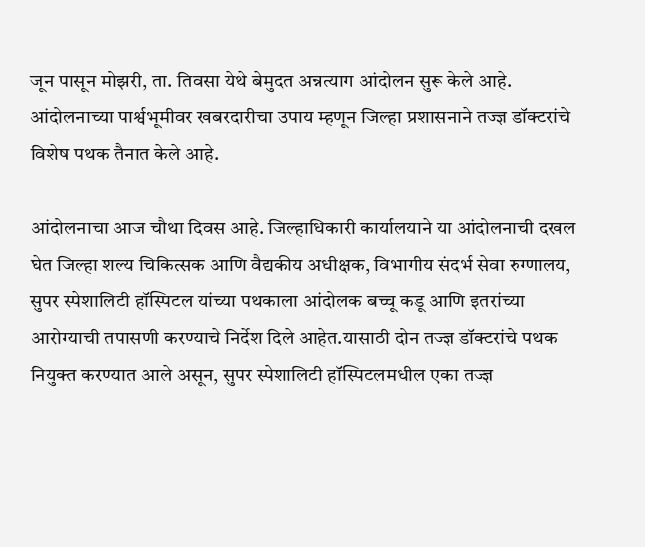जून पासून मोझरी, ता. तिवसा येथे बेमुदत अन्नत्याग आंदोलन सुरू केले आहे. आंदोलनाच्या पार्श्वभूमीवर खबरदारीचा उपाय म्हणून जिल्हा प्रशासनाने तज्ज्ञ डॉक्टरांचे विशेष पथक तैनात केले आहे.

आंदोलनाचा आज चौथा दिवस आहे. जिल्हाधिकारी कार्यालयाने या आंदोलनाची दखल घेत जिल्हा शल्य चिकित्सक आणि वैद्यकीय अधीक्षक, विभागीय संदर्भ सेवा रुग्णालय, सुपर स्पेशालिटी हॉस्पिटल यांच्या पथकाला आंदोलक बच्चू कडू आणि इतरांच्या आरोग्याची तपासणी करण्याचे निर्देश दिले आहेत.यासाठी दोन तज्‍ज्ञ डॉक्टरांचे पथक नियुक्त करण्यात आले असून, सुपर स्पेशालिटी हॉस्पिटलमधील एका तज्‍ज्ञ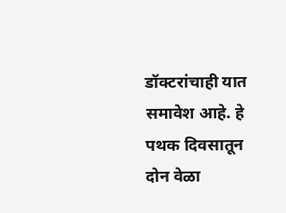डॉक्टरांचाही यात समावेश आहे. हे पथक दिवसातून दोन वेळा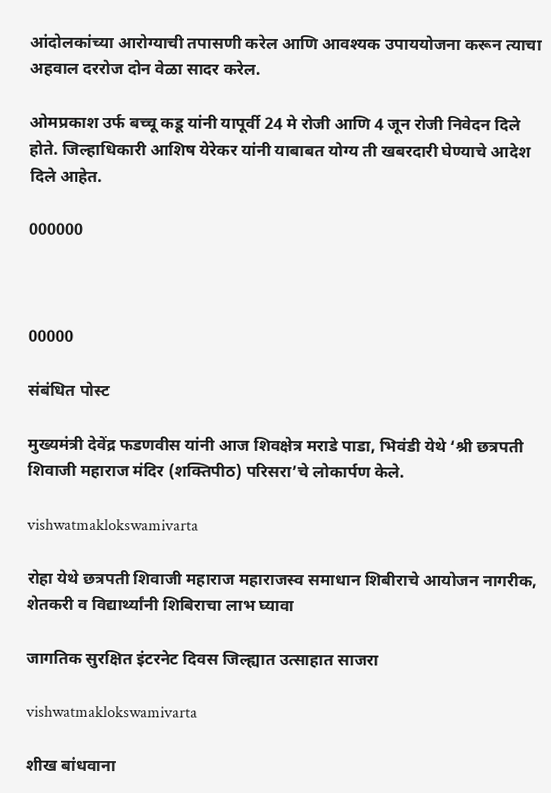आंदोलकांच्या आरोग्याची तपासणी करेल आणि आवश्यक उपाययोजना करून त्याचा अहवाल दररोज दोन वेळा सादर करेल.

ओमप्रकाश उर्फ बच्चू कडू यांनी यापूर्वी 24 मे रोजी आणि 4 जून रोजी निवेदन दिले होते. जिल्हाधिकारी आशिष येरेकर यांनी याबाबत योग्य ती खबरदारी घेण्याचे आदेश दिले आहेत.

000000



00000

संबंधित पोस्ट

मुख्यमंत्री देवेंद्र फडणवीस यांनी आज शिवक्षेत्र मराडे पाडा, भिवंडी येथे ‘श्री छत्रपती शिवाजी महाराज मंदिर (शक्तिपीठ) परिसरा’चे लोकार्पण केले.

vishwatmaklokswamivarta

रोहा येथे छत्रपती शिवाजी महाराज महाराजस्व समाधान शिबीराचे आयोजन नागरीक, शेतकरी व विद्यार्थ्यांनी शिबिराचा लाभ घ्यावा

जागतिक सुरक्षित इंटरनेट दिवस जिल्ह्यात उत्साहात साजरा

vishwatmaklokswamivarta

शीख बांधवाना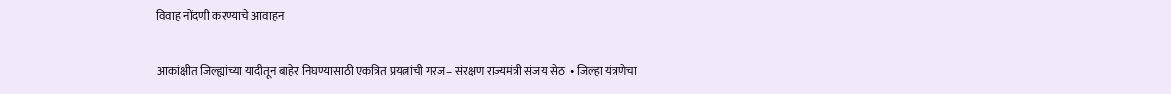विवाह नोंदणी करण्याचे आवाहन

आकांक्षीत जिल्ह्यांच्या यादीतून बाहेर निघण्यासाठी एकत्रित प्रयत्नांची गरज– संरक्षण राज्यमंत्री संजय सेठ  • जिल्हा यंत्रणेचा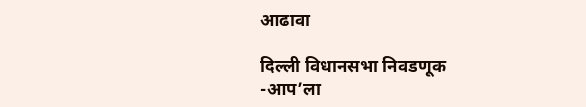आढावा

दिल्ली विधानसभा निवडणूक -आप’ला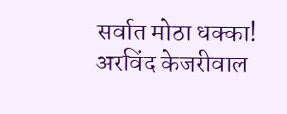सर्वात मोठा धक्का! अरविंद केजरीवाल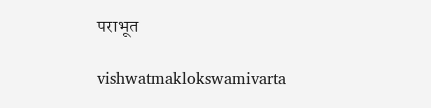पराभूत

vishwatmaklokswamivarta